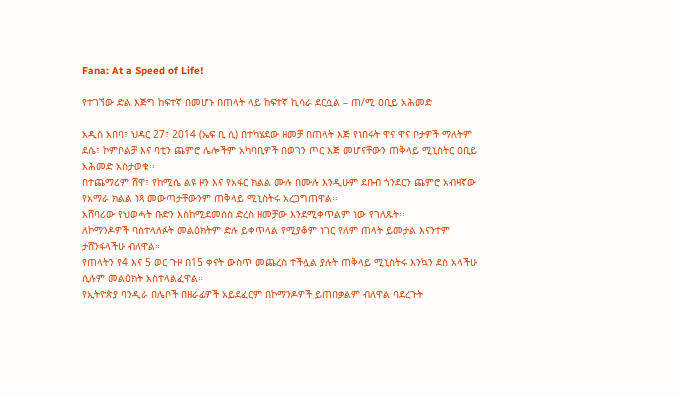Fana: At a Speed of Life!

የተገኘው ድል እጅግ ከፍተኛ በመሆኑ በጠላት ላይ ከፍተኛ ኪሳራ ደርሷል – ጠ/ሚ ዐቢይ አሕመድ

አዲስ አበባ፣ ህዳር 27፣ 2014 (ኤፍ ቢ ሲ) በተካሄደው ዘመቻ በጠላት እጅ የነበሩት ዋና ዋና ቦታዎች ማለትም ደሴ፣ ኮምቦልቻ እና ባቲን ጨምሮ ሌሎችም አካባቢዎች በወገን ጦር እጅ መሆናቸውን ጠቅላይ ሚኒስትር ዐቢይ አሕመድ አስታወቁ፡፡
በተጨማሪም ሸዋ፣ የከሚሴ ልዩ ዞን እና የአፋር ክልል ሙሉ በሙሉ እንዲሁም ደቡብ ጎንደርን ጨምሮ አብዛኛው የአማራ ክልል ነጻ መውጣታቸውንም ጠቅላይ ሚኒስትሩ አረጋግጠዋል፡፡
አሸባሪው የህወሓት ቡድን እስከሚደመሰስ ድረስ ዘመቻው እንደሚቀጥልም ነው የገለጹት፡፡
ለኮማንዶዎች ባስተላለፉት መልዕክትም ድሉ ይቀጥላል የሚያቆም ነገር የለም ጠላት ይመታል እናንተም ታሸንፋላችሁ ብለዋል።
የጠላትን የ4 እና 5 ወር ጉዞ በ15 ቀናት ውስጥ መጨረስ ተችሏል ያሉት ጠቅላይ ሚኒስትሩ እንኳን ደስ አላችሁ ሲሉም መልዕክት አስተላልፈዋል።
የኢትዮጵያ ባንዲራ በሌቦች በዘራፊዎች አይደፈርም በኮማንዶዎች ይጠበቃልም ብለዋል ባደረጉት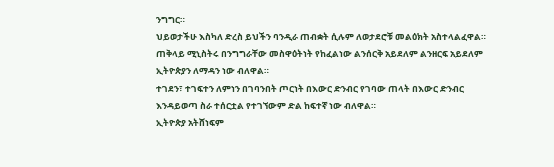ንግግር።
ህይወታችሁ እስካለ ድረስ ይህችን ባንዲራ ጠብቋት ሲሉም ለወታደሮቹ መልዕክት አስተላልፈዋል።
ጠቅላይ ሚኒስትሩ በንግግራቸው መስዋዕትነት የከፈልነው ልንሰርቅ አይደለም ልንዘርፍ አይደለም ኢትዮጵያን ለማዳን ነው ብለዋል።
ተገደን፣ ተገፍተን ለምነን በገባንበት ጦርነት በእውር ድንብር የገባው ጠላት በእውር ድንብር እንዳይወጣ ስራ ተሰርቷል የተገኘውም ድል ከፍተኛ ነው ብለዋል።
ኢትዮጵያ አትሸነፍም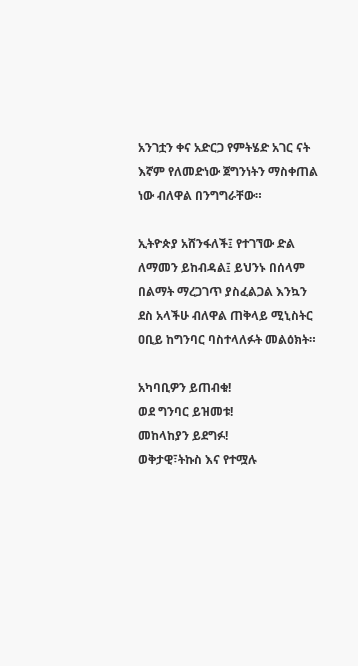አንገቷን ቀና አድርጋ የምትሄድ አገር ናት እኛም የለመድነው ጀግንነትን ማስቀጠል ነው ብለዋል በንግግራቸው።

ኢትዮጵያ አሸንፋለች፤ የተገኘው ድል ለማመን ይከብዳል፤ ይህንኑ በሰላም በልማት ማረጋገጥ ያስፈልጋል እንኳን ደስ አላችሁ ብለዋል ጠቅላይ ሚኒስትር ዐቢይ ከግንባር ባስተላለፉት መልዕክት።

አካባቢዎን ይጠብቁ!
ወደ ግንባር ይዝመቱ!
መከላከያን ይደግፉ!
ወቅታዊ፣ትኩስ እና የተሟሉ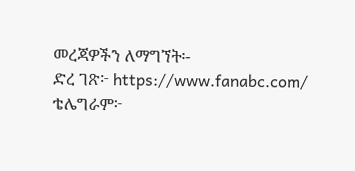መረጃዎችን ለማግኘት፡-
ድረ ገጽ፦ https://www.fanabc.com/
ቴሌግራም፦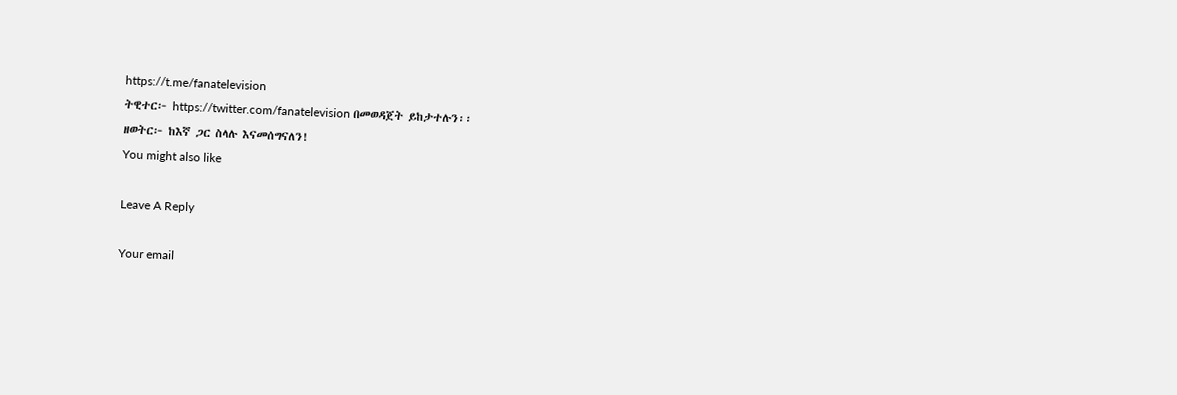https://t.me/fanatelevision
ትዊተር፦ https://twitter.com/fanatelevision በመወዳጀት ይከታተሉን፡፡
ዘወትር፦ ከእኛ ጋር ስላሉ እናመሰግናለን!
You might also like

Leave A Reply

Your email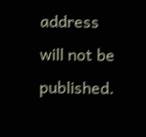address will not be published.